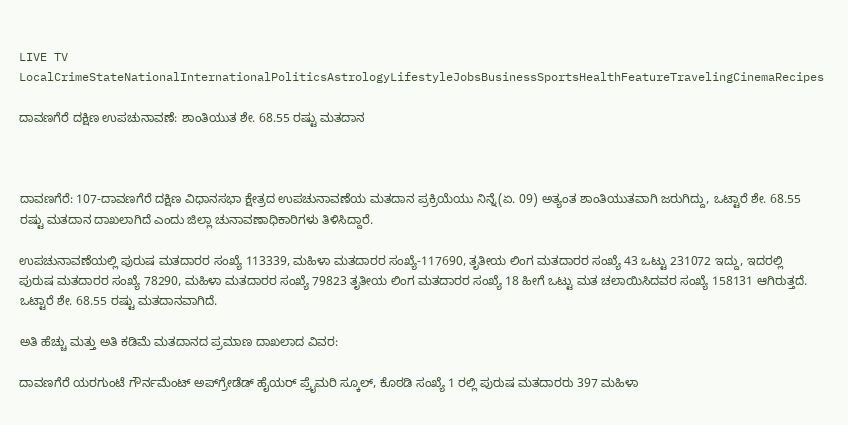LIVE TV LocalCrimeStateNationalInternationalPoliticsAstrologyLifestyleJobsBusinessSportsHealthFeatureTravelingCinemaRecipes

ದಾವಣಗೆರೆ ದಕ್ಷಿಣ ಉಪಚುನಾವಣೆ: ಶಾಂತಿಯುತ ಶೇ. 68.55 ರಷ್ಟು ಮತದಾನ



ದಾವಣಗೆರೆ: 107-ದಾವಣಗೆರೆ ದಕ್ಷಿಣ ವಿಧಾನಸಭಾ ಕ್ಷೇತ್ರದ ಉಪಚುನಾವಣೆಯ ಮತದಾನ ಪ್ರಕ್ರಿಯೆಯು ನಿನ್ನೆ(ಏ. 09) ಅತ್ಯಂತ ಶಾಂತಿಯುತವಾಗಿ ಜರುಗಿದ್ದು, ಒಟ್ಟಾರೆ ಶೇ. 68.55 ರಷ್ಟು ಮತದಾನ ದಾಖಲಾಗಿದೆ ಎಂದು ಜಿಲ್ಲಾ ಚುನಾವಣಾಧಿಕಾರಿಗಳು ತಿಳಿಸಿದ್ದಾರೆ.

ಉಪಚುನಾವಣೆಯಲ್ಲಿ ಪುರುಷ ಮತದಾರರ ಸಂಖ್ಯೆ 113339, ಮಹಿಳಾ ಮತದಾರರ ಸಂಖ್ಯೆ-117690, ತೃತೀಯ ಲಿಂಗ ಮತದಾರರ ಸಂಖ್ಯೆ 43 ಒಟ್ಟು 231072 ಇದ್ದು, ಇದರಲ್ಲಿ   ಪುರುಷ ಮತದಾರರ ಸಂಖ್ಯೆ 78290, ಮಹಿಳಾ ಮತದಾರರ ಸಂಖ್ಯೆ 79823 ತೃತೀಯ ಲಿಂಗ ಮತದಾರರ ಸಂಖ್ಯೆ 18 ಹೀಗೆ ಒಟ್ಟು ಮತ ಚಲಾಯಿಸಿದವರ ಸಂಖ್ಯೆ 158131 ಆಗಿರುತ್ತದೆ. ಒಟ್ಟಾರೆ ಶೇ. 68.55 ರಷ್ಟು ಮತದಾನವಾಗಿದೆ.

ಅತಿ ಹೆಚ್ಚು ಮತ್ತು ಅತಿ ಕಡಿಮೆ ಮತದಾನದ ಪ್ರಮಾಣ ದಾಖಲಾದ ವಿವರ:

ದಾವಣಗೆರೆ ಯರಗುಂಟೆ ಗೌರ್ನಮೆಂಟ್ ಅಪ್‌ಗ್ರೇಡೆಡ್ ಹೈಯರ್ ಪ್ರೈಮರಿ ಸ್ಕೂಲ್, ಕೊಠಡಿ ಸಂಖ್ಯೆ 1 ರಲ್ಲಿ ಪುರುಷ ಮತದಾರರು 397 ಮಹಿಳಾ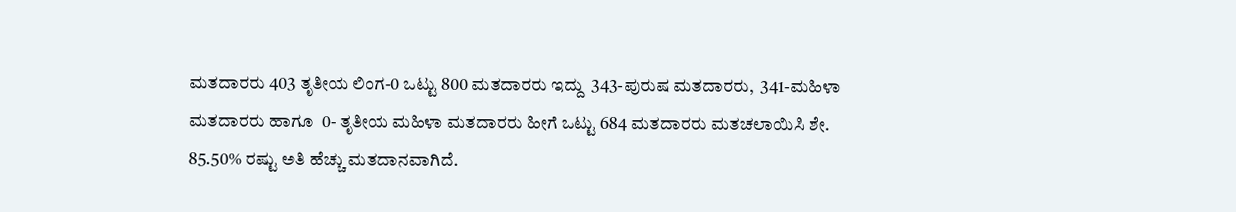ಮತದಾರರು 403 ತೃತೀಯ ಲಿಂಗ-0 ಒಟ್ಟು 800 ಮತದಾರರು ಇದ್ದು  343-ಪುರುಷ ಮತದಾರರು,  341-ಮಹಿಳಾ ಮತದಾರರು ಹಾಗೂ  0- ತೃತೀಯ ಮಹಿಳಾ ಮತದಾರರು ಹೀಗೆ ಒಟ್ಟು 684 ಮತದಾರರು ಮತಚಲಾಯಿಸಿ ಶೇ. 85.50% ರಷ್ಟು ಅತಿ ಹೆಚ್ಚು ಮತದಾನವಾಗಿದೆ.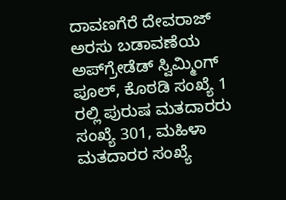ದಾವಣಗೆರೆ ದೇವರಾಜ್ ಅರಸು ಬಡಾವಣೆಯ ಅಪ್‌ಗ್ರೇಡೆಡ್ ಸ್ವಿಮ್ಮಿಂಗ್ ಪೂಲ್, ಕೊಠಡಿ ಸಂಖ್ಯೆ 1 ರಲ್ಲಿ ಪುರುಷ ಮತದಾರರು ಸಂಖ್ಯೆ 301, ಮಹಿಳಾ ಮತದಾರರ ಸಂಖ್ಯೆ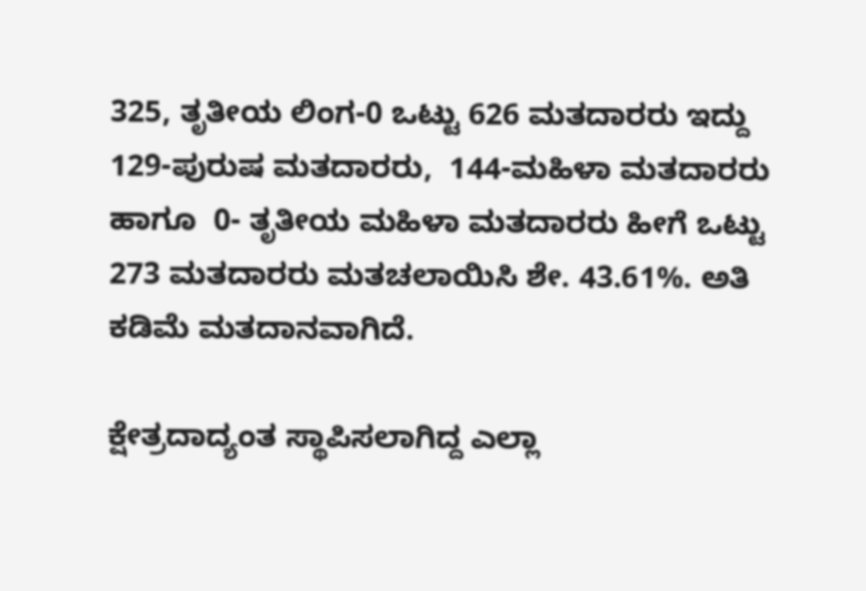325, ತೃತೀಯ ಲಿಂಗ-0 ಒಟ್ಟು 626 ಮತದಾರರು ಇದ್ದು  129-ಪುರುಷ ಮತದಾರರು,  144-ಮಹಿಳಾ ಮತದಾರರು ಹಾಗೂ  0- ತೃತೀಯ ಮಹಿಳಾ ಮತದಾರರು ಹೀಗೆ ಒಟ್ಟು 273 ಮತದಾರರು ಮತಚಲಾಯಿಸಿ ಶೇ. 43.61%. ಅತಿ ಕಡಿಮೆ ಮತದಾನವಾಗಿದೆ.

ಕ್ಷೇತ್ರದಾದ್ಯಂತ ಸ್ಥಾಪಿಸಲಾಗಿದ್ದ ಎಲ್ಲಾ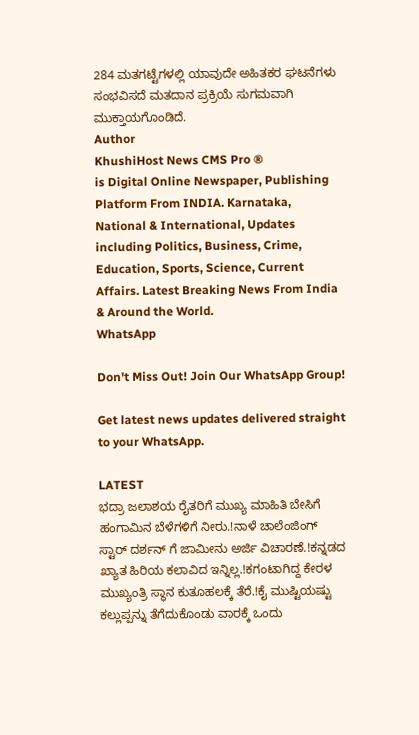284 ಮತಗಟ್ಟೆಗಳಲ್ಲಿ ಯಾವುದೇ ಅಹಿತಕರ ಘಟನೆಗಳು ಸಂಭವಿಸದೆ ಮತದಾನ ಪ್ರಕ್ರಿಯೆ ಸುಗಮವಾಗಿ ಮುಕ್ತಾಯಗೊಂಡಿದೆ.
Author
KhushiHost News CMS Pro ®
is Digital Online Newspaper, Publishing Platform From INDIA. Karnataka, National & International, Updates including Politics, Business, Crime, Education, Sports, Science, Current Affairs. Latest Breaking News From India & Around the World.
WhatsApp

Don't Miss Out! Join Our WhatsApp Group!

Get latest news updates delivered straight to your WhatsApp.

LATEST
ಭದ್ರಾ ಜಲಾಶಯ ರೈತರಿಗೆ ಮುಖ್ಯ ಮಾಹಿತಿ ಬೇಸಿಗೆ ಹಂಗಾಮಿನ ಬೆಳೆಗಳಿಗೆ ನೀರು.!ನಾಳೆ ಚಾಲೆಂಜಿಂಗ್ ಸ್ಟಾರ್ ದರ್ಶನ್ ಗೆ ಜಾಮೀನು ಅರ್ಜಿ ವಿಚಾರಣೆ.!ಕನ್ನಡದ ಖ್ಯಾತ ಹಿರಿಯ ಕಲಾವಿದ ಇನ್ನಿಲ್ಲ.!ಕಗಂಟಾಗಿದ್ದ ಕೇರಳ ಮುಖ್ಯಂತ್ರಿ ಸ್ಥಾನ ಕುತೂಹಲಕ್ಕೆ ತೆರೆ.!ಕೈ ಮುಷ್ಟಿಯಷ್ಟು ಕಲ್ಲುಪ್ಪನ್ನು ತೆಗೆದುಕೊಂಡು ವಾರಕ್ಕೆ ಒಂದು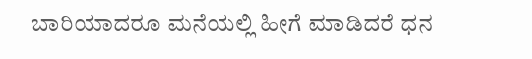ಬಾರಿಯಾದರೂ ಮನೆಯಲ್ಲಿ ಹೀಗೆ ಮಾಡಿದರೆ ಧನ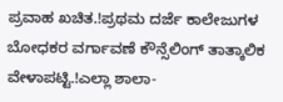ಪ್ರವಾಹ ಖಚಿತ.!ಪ್ರಥಮ ದರ್ಜೆ ಕಾಲೇಜುಗಳ ಬೋಧಕರ ವರ್ಗಾವಣೆ ಕೌನ್ಸೆಲಿಂಗ್ ತಾತ್ಕಾಲಿಕ ವೇಳಾಪಟ್ಟಿ.!ಎಲ್ಲಾ ಶಾಲಾ-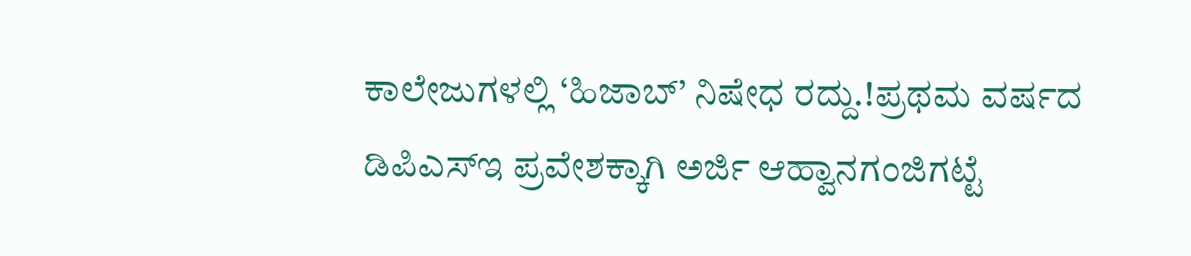ಕಾಲೇಜುಗಳಲ್ಲಿ ‘ಹಿಜಾಬ್’ ನಿಷೇಧ ರದ್ದು.!ಪ್ರಥಮ ವರ್ಷದ ಡಿಪಿಎಸ್‍ಇ ಪ್ರವೇಶಕ್ಕಾಗಿ ಅರ್ಜಿ ಆಹ್ವಾನಗಂಜಿಗಟ್ಟೆ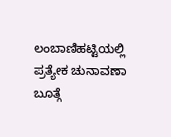ಲಂಬಾಣಿಹಟ್ಟಿಯಲ್ಲಿ ಪ್ರತ್ಯೇಕ ಚುನಾವಣಾ ಬೂತ್ಗೆ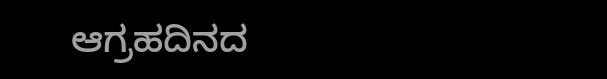ಆಗ್ರಹದಿನದ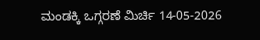ಮಂಡಕ್ಕಿ ಒಗ್ಗರಣೆ ಮಿರ್ಚಿ 14-05-2026